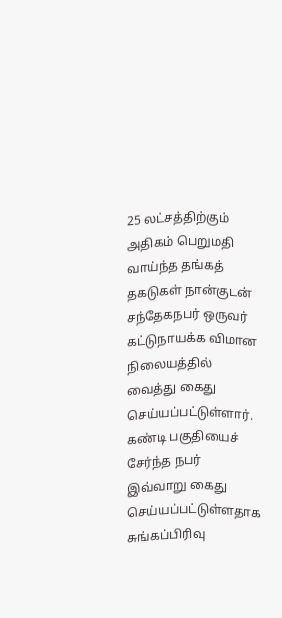25 லட்சத்திற்கும் அதிகம் பெறுமதி வாய்ந்த தங்கத் தகடுகள் நான்குடன் சந்தேகநபர் ஒருவர் கட்டுநாயக்க விமான நிலையத்தில் வைத்து கைது செய்யப்பட்டுள்ளார்.
கண்டி பகுதியைச் சேர்ந்த நபர் இவ்வாறு கைது செய்யப்பட்டுள்ளதாக சுங்கப்பிரிவு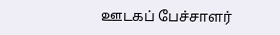ஊடகப் பேச்சாளர்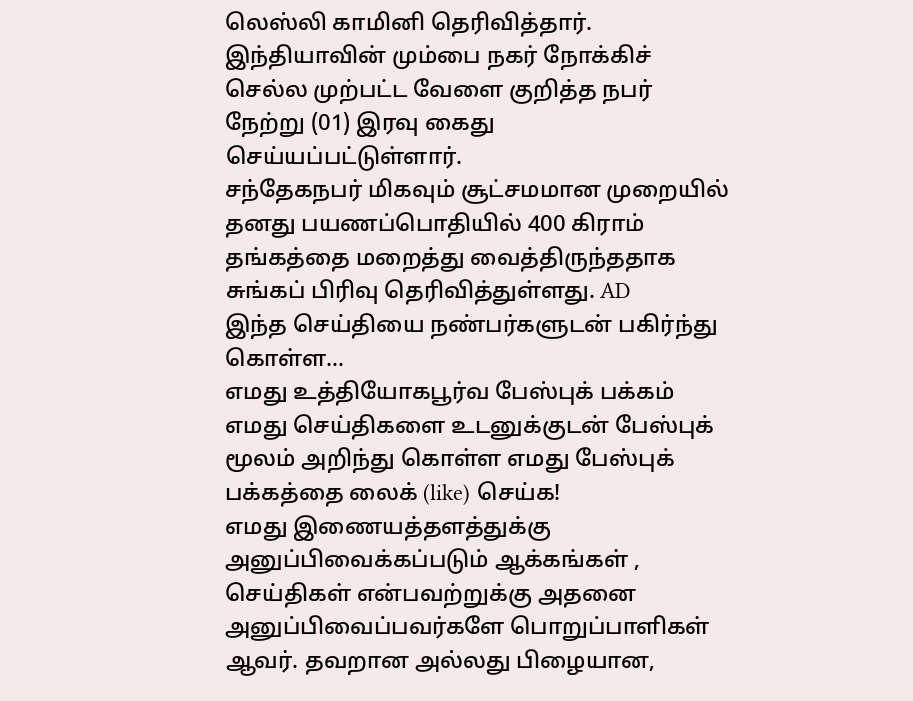லெஸ்லி காமினி தெரிவித்தார்.
இந்தியாவின் மும்பை நகர் நோக்கிச் செல்ல முற்பட்ட வேளை குறித்த நபர் நேற்று (01) இரவு கைது செய்யப்பட்டுள்ளார்.
சந்தேகநபர் மிகவும் சூட்சமமான முறையில் தனது பயணப்பொதியில் 400 கிராம் தங்கத்தை மறைத்து வைத்திருந்ததாக சுங்கப் பிரிவு தெரிவித்துள்ளது. AD
இந்த செய்தியை நண்பர்களுடன் பகிர்ந்து கொள்ள...
எமது உத்தியோகபூர்வ பேஸ்புக் பக்கம்
எமது செய்திகளை உடனுக்குடன் பேஸ்புக் மூலம் அறிந்து கொள்ள எமது பேஸ்புக் பக்கத்தை லைக் (like) செய்க!
எமது இணையத்தளத்துக்கு அனுப்பிவைக்கப்படும் ஆக்கங்கள் , செய்திகள் என்பவற்றுக்கு அதனை அனுப்பிவைப்பவர்களே பொறுப்பாளிகள் ஆவர். தவறான அல்லது பிழையான,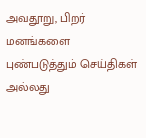அவதூறு, பிறர் மனங்களை புண்படுத்தும் செய்திகள் அல்லது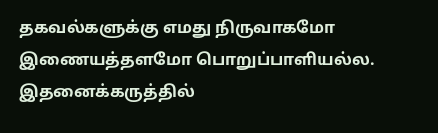தகவல்களுக்கு எமது நிருவாகமோ இணையத்தளமோ பொறுப்பாளியல்ல. இதனைக்கருத்தில்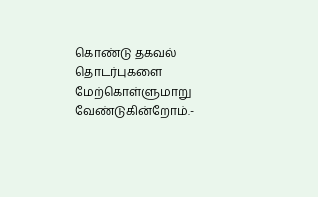கொண்டு தகவல் தொடர்புகளை மேற்கொள்ளுமாறு வேண்டுகின்றோம்.-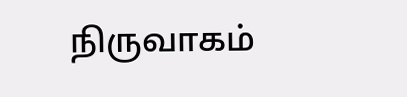நிருவாகம்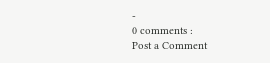-
0 comments :
Post a Comment